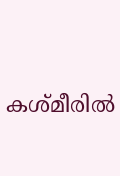കശ്മീരില്‍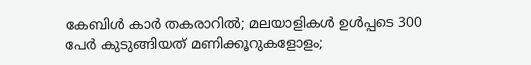കേബിള്‍ കാര്‍ തകരാറില്‍; മലയാളികള്‍ ഉള്‍പ്പടെ 300 പേര്‍ കുടുങ്ങിയത് മണിക്കൂറുകളോളം;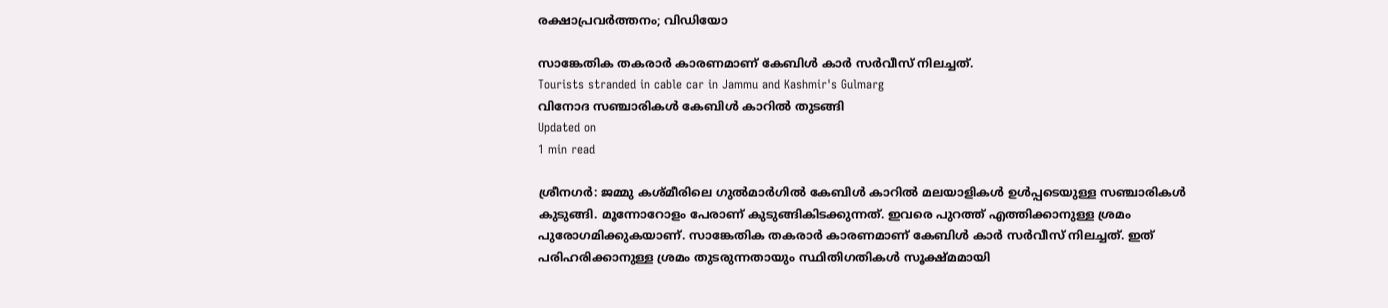രക്ഷാപ്രവര്‍ത്തനം; വിഡിയോ

സാങ്കേതിക തകരാര്‍ കാരണമാണ് കേബിള്‍ കാര്‍ സര്‍വീസ് നിലച്ചത്.
Tourists stranded in cable car in Jammu and Kashmir's Gulmarg
വിനോദ സഞ്ചാരികള്‍ കേബിള്‍ കാറില്‍ തുടങ്ങി
Updated on
1 min read

ശ്രീനഗര്‍: ജമ്മു കശ്മീരിലെ ഗുല്‍മാര്‍ഗില്‍ കേബിള്‍ കാറില്‍ മലയാളികള്‍ ഉള്‍പ്പടെയുള്ള സഞ്ചാരികള്‍ കുടുങ്ങി. മൂന്നോറോളം പേരാണ് കുടുങ്ങികിടക്കുന്നത്. ഇവരെ പുറത്ത് എത്തിക്കാനുള്ള ശ്രമം പുരോഗമിക്കുകയാണ്. സാങ്കേതിക തകരാര്‍ കാരണമാണ് കേബിള്‍ കാര്‍ സര്‍വീസ് നിലച്ചത്. ഇത് പരിഹരിക്കാനുള്ള ശ്രമം തുടരുന്നതായും സ്ഥിതിഗതികള്‍ സൂക്ഷ്മമായി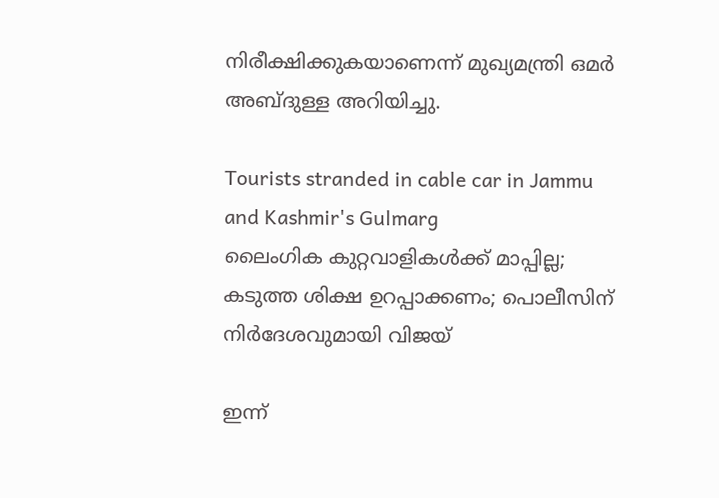നിരീക്ഷിക്കുകയാണെന്ന് മുഖ്യമന്ത്രി ഒമര്‍ അബ്ദുള്ള അറിയിച്ചു.

Tourists stranded in cable car in Jammu and Kashmir's Gulmarg
ലൈംഗിക കുറ്റവാളികള്‍ക്ക് മാപ്പില്ല; കടുത്ത ശിക്ഷ ഉറപ്പാക്കണം; പൊലീസിന് നിര്‍ദേശവുമായി വിജയ്

ഇന്ന്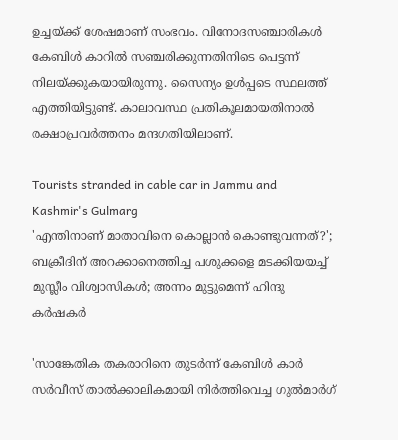ഉച്ചയ്ക്ക് ശേഷമാണ് സംഭവം. വിനോദസഞ്ചാരികള്‍ കേബിള്‍ കാറില്‍ സഞ്ചരിക്കുന്നതിനിടെ പെട്ടന്ന് നിലയ്ക്കുകയായിരുന്നു. സൈന്യം ഉള്‍പ്പടെ സ്ഥലത്ത് എത്തിയിട്ടുണ്ട്. കാലാവസ്ഥ പ്രതികൂലമായതിനാല്‍ രക്ഷാപ്രവര്‍ത്തനം മന്ദഗതിയിലാണ്.

Tourists stranded in cable car in Jammu and Kashmir's Gulmarg
'എന്തിനാണ് മാതാവിനെ കൊല്ലാന്‍ കൊണ്ടുവന്നത്?'; ബക്രീദിന് അറക്കാനെത്തിച്ച പശുക്കളെ മടക്കിയയച്ച് മുസ്ലീം വിശ്വാസികള്‍; അന്നം മുട്ടുമെന്ന് ഹിന്ദു കര്‍ഷകര്‍

'സാങ്കേതിക തകരാറിനെ തുടര്‍ന്ന് കേബിള്‍ കാര്‍ സര്‍വീസ് താല്‍ക്കാലികമായി നിര്‍ത്തിവെച്ച ഗുല്‍മാര്‍ഗ്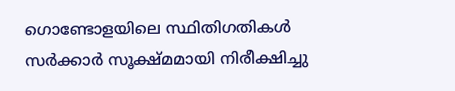ഗൊണ്ടോളയിലെ സ്ഥിതിഗതികള്‍ സര്‍ക്കാര്‍ സൂക്ഷ്മമായി നിരീക്ഷിച്ചു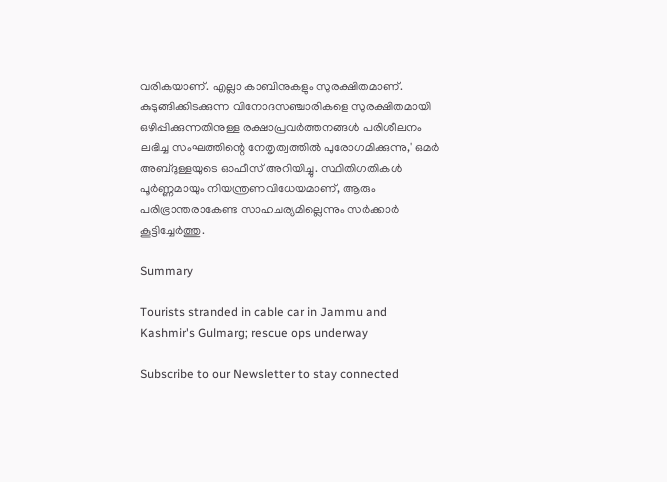വരികയാണ്. എല്ലാ കാബിനുകളും സുരക്ഷിതമാണ്. കുടുങ്ങിക്കിടക്കുന്ന വിനോദസഞ്ചാരികളെ സുരക്ഷിതമായി ഒഴിപ്പിക്കുന്നതിനുള്ള രക്ഷാപ്രവര്‍ത്തനങ്ങള്‍ പരിശീലനം ലഭിച്ച സംഘത്തിന്റെ നേതൃത്വത്തില്‍ പുരോഗമിക്കുന്നു,' ഒമര്‍ അബ്ദുള്ളയുടെ ഓഫീസ് അറിയിച്ചു. സ്ഥിതിഗതികള്‍ പൂര്‍ണ്ണമായും നിയന്ത്രണവിധേയമാണ്, ആരും പരിഭ്രാന്തരാകേണ്ട സാഹചര്യമില്ലെന്നും സര്‍ക്കാര്‍ കൂട്ടിച്ചേര്‍ത്തു.

Summary

Tourists stranded in cable car in Jammu and Kashmir's Gulmarg; rescue ops underway

Subscribe to our Newsletter to stay connected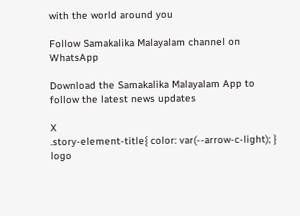with the world around you

Follow Samakalika Malayalam channel on WhatsApp

Download the Samakalika Malayalam App to follow the latest news updates

X
.story-element-title{ color: var(--arrow-c-light); }
logo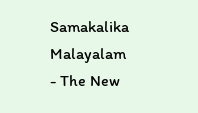Samakalika Malayalam - The New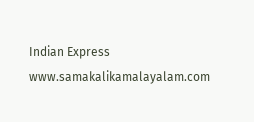Indian Express
www.samakalikamalayalam.com